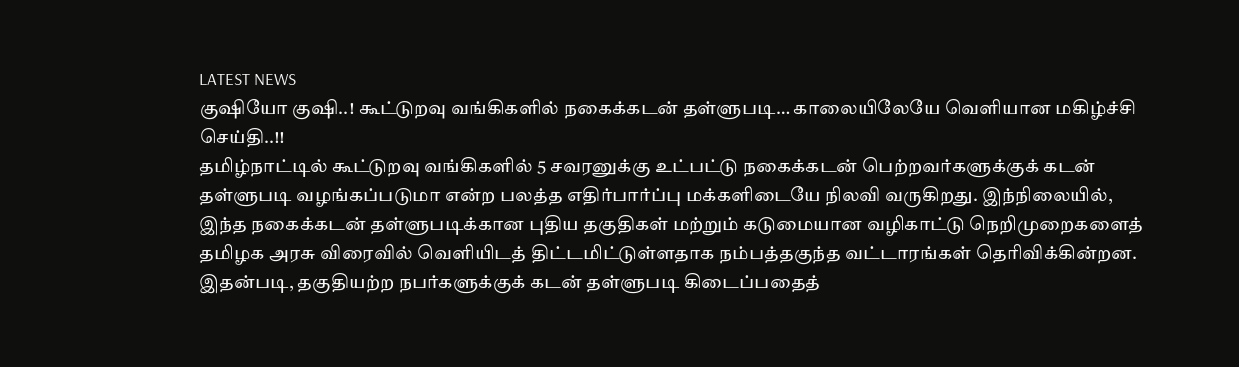LATEST NEWS
குஷியோ குஷி..! கூட்டுறவு வங்கிகளில் நகைக்கடன் தள்ளுபடி… காலையிலேயே வெளியான மகிழ்ச்சி செய்தி..!!
தமிழ்நாட்டில் கூட்டுறவு வங்கிகளில் 5 சவரனுக்கு உட்பட்டு நகைக்கடன் பெற்றவர்களுக்குக் கடன் தள்ளுபடி வழங்கப்படுமா என்ற பலத்த எதிர்பார்ப்பு மக்களிடையே நிலவி வருகிறது. இந்நிலையில், இந்த நகைக்கடன் தள்ளுபடிக்கான புதிய தகுதிகள் மற்றும் கடுமையான வழிகாட்டு நெறிமுறைகளைத் தமிழக அரசு விரைவில் வெளியிடத் திட்டமிட்டுள்ளதாக நம்பத்தகுந்த வட்டாரங்கள் தெரிவிக்கின்றன. இதன்படி, தகுதியற்ற நபர்களுக்குக் கடன் தள்ளுபடி கிடைப்பதைத்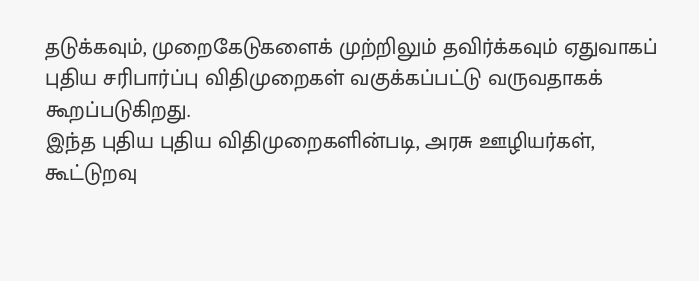தடுக்கவும், முறைகேடுகளைக் முற்றிலும் தவிர்க்கவும் ஏதுவாகப் புதிய சரிபார்ப்பு விதிமுறைகள் வகுக்கப்பட்டு வருவதாகக் கூறப்படுகிறது.
இந்த புதிய புதிய விதிமுறைகளின்படி, அரசு ஊழியர்கள், கூட்டுறவு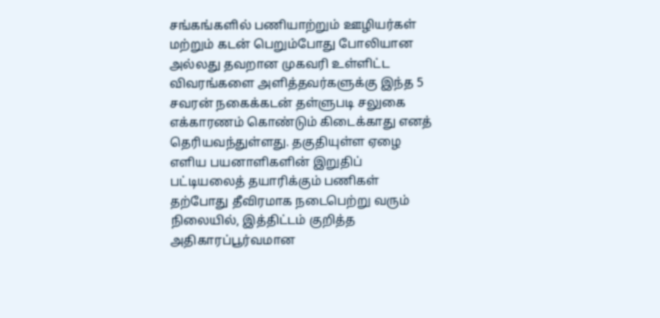சங்கங்களில் பணியாற்றும் ஊழியர்கள் மற்றும் கடன் பெறும்போது போலியான அல்லது தவறான முகவரி உள்ளிட்ட விவரங்களை அளித்தவர்களுக்கு இந்த 5 சவரன் நகைக்கடன் தள்ளுபடி சலுகை எக்காரணம் கொண்டும் கிடைக்காது எனத் தெரியவந்துள்ளது. தகுதியுள்ள ஏழை எளிய பயனாளிகளின் இறுதிப் பட்டியலைத் தயாரிக்கும் பணிகள் தற்போது தீவிரமாக நடைபெற்று வரும் நிலையில், இத்திட்டம் குறித்த அதிகாரப்பூர்வமான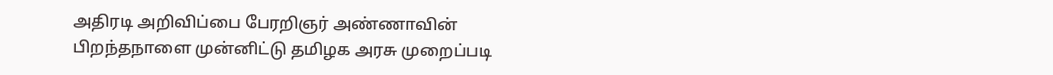அதிரடி அறிவிப்பை பேரறிஞர் அண்ணாவின் பிறந்தநாளை முன்னிட்டு தமிழக அரசு முறைப்படி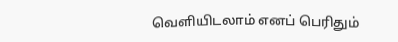வெளியிடலாம் எனப் பெரிதும்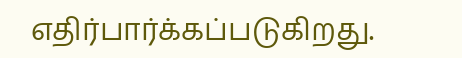எதிர்பார்க்கப்படுகிறது.